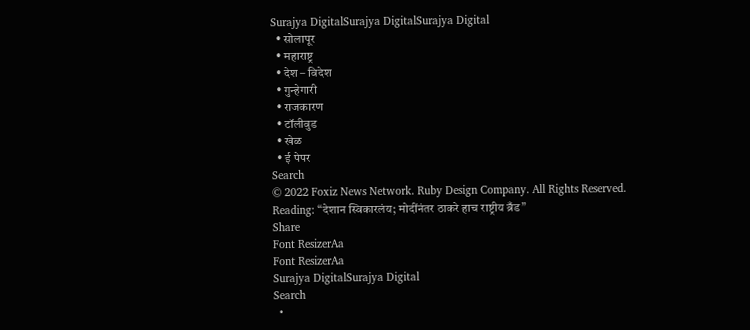Surajya DigitalSurajya DigitalSurajya Digital
  • सोलापूर
  • महाराष्ट्र
  • देश – विदेश
  • गुन्हेगारी
  • राजकारण
  • टॉलीवुड
  • खेळ
  • ई पेपर
Search
© 2022 Foxiz News Network. Ruby Design Company. All Rights Reserved.
Reading: “देशान स्विकारलंय; मोदींनंतर ठाकरे हाच राष्ट्रीय ब्रँड”
Share
Font ResizerAa
Font ResizerAa
Surajya DigitalSurajya Digital
Search
  •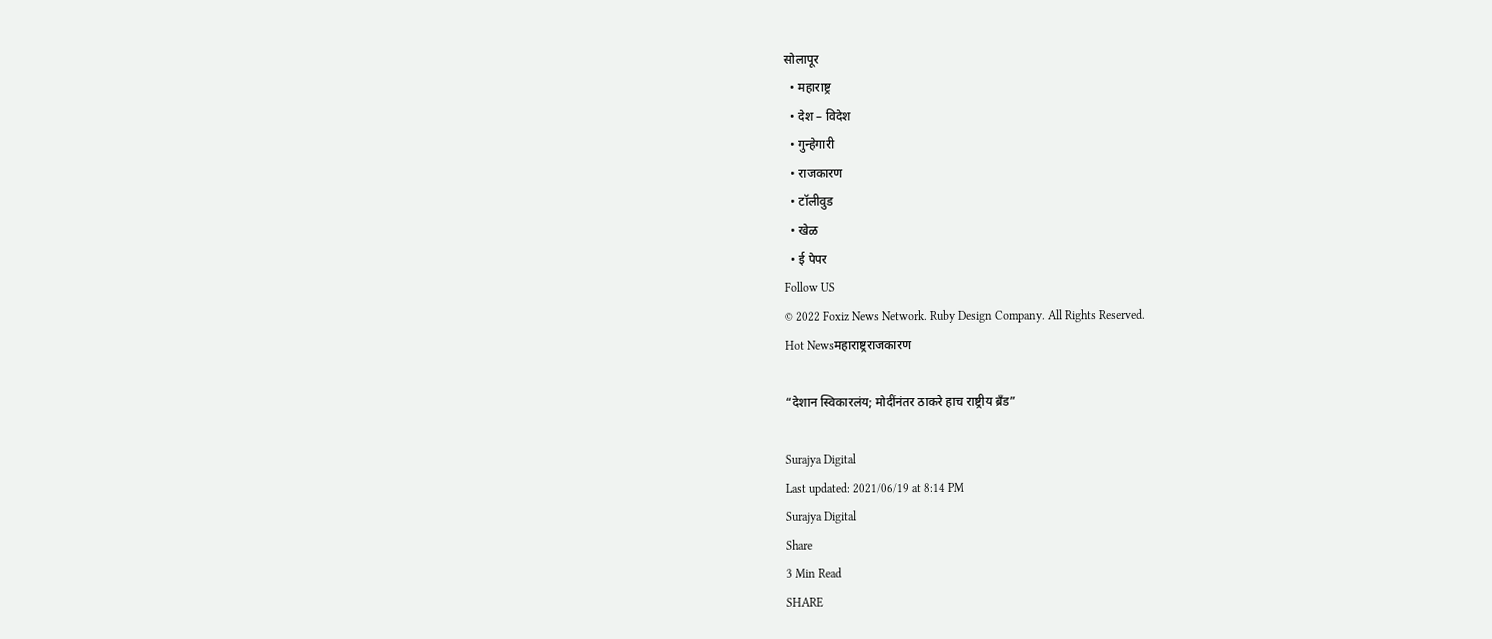सोलापूर
  • महाराष्ट्र
  • देश – विदेश
  • गुन्हेगारी
  • राजकारण
  • टॉलीवुड
  • खेळ
  • ई पेपर
Follow US
© 2022 Foxiz News Network. Ruby Design Company. All Rights Reserved.
Hot Newsमहाराष्ट्रराजकारण

“देशान स्विकारलंय; मोदींनंतर ठाकरे हाच राष्ट्रीय ब्रँड”

Surajya Digital
Last updated: 2021/06/19 at 8:14 PM
Surajya Digital
Share
3 Min Read
SHARE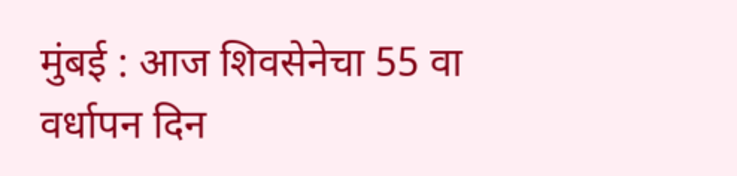मुंबई : आज शिवसेनेचा 55 वा वर्धापन दिन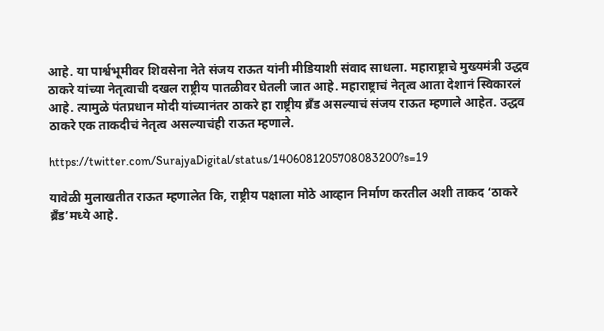आहे. या पार्श्वभूमीवर शिवसेना नेते संजय राऊत यांनी मीडियाशी संवाद साधला. महाराष्ट्राचे मुख्यमंत्री उद्धव ठाकरे यांच्या नेतृत्वाची दखल राष्ट्रीय पातळीवर घेतली जात आहे. महाराष्ट्राचं नेतृत्व आता देशानं स्विकारलं आहे. त्यामुळे पंतप्रधान मोदी यांच्यानंतर ठाकरे हा राष्ट्रीय ब्रँड असल्याचं संजय राऊत म्हणाले आहेत. उद्धव ठाकरे एक ताकदीचं नेतृत्व असल्याचंही राऊत म्हणाले.

https://twitter.com/SurajyaDigital/status/1406081205708083200?s=19

यावेळी मुलाखतीत राऊत म्हणालेत कि, राष्ट्रीय पक्षाला मोठे आव्हान निर्माण करतील अशी ताकद ‘ठाकरे ब्रँड’मध्ये आहे.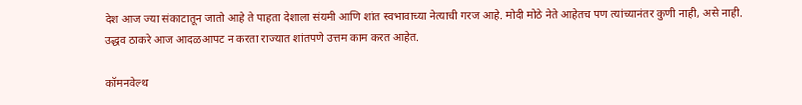देश आज ज्या संकाटातून जातो आहे ते पाहता देशाला संयमी आणि शांत स्वभावाच्या नेत्याची गरज आहे. मोदी मोठे नेते आहेतच पण त्यांच्यानंतर कुणी नाही, असे नाही. उद्धव ठाकरे आज आदळआपट न करता राज्यात शांतपणे उत्तम काम करत आहेत.

कॉमनवेल्थ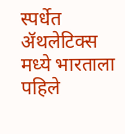स्पर्धेत ॲथलेटिक्स मध्ये भारताला पहिले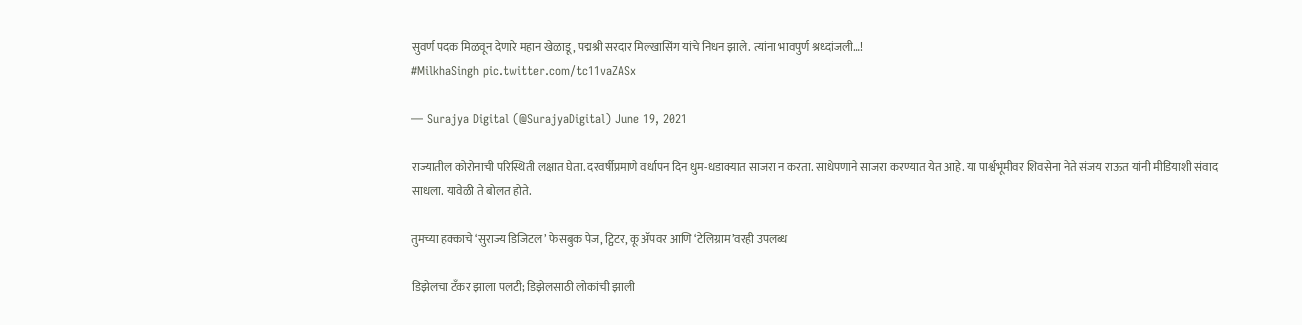सुवर्ण पदक मिळवून देणारे महान खेळाडू, पद्मश्री सरदार मिल्खासिंग यांचे निधन झाले. त्यांना भावपुर्ण श्रध्दांजली…!
#MilkhaSingh pic.twitter.com/tc11vaZASx

— Surajya Digital (@SurajyaDigital) June 19, 2021

राज्यातील कोरोनाची परिस्थिती लक्षात घेता. दरवर्षीप्रमाणे वर्धापन दिन धुम-धडाक्यात साजरा न करता. साधेपणाने साजरा करण्यात येत आहे. या पार्श्वभूमीवर शिवसेना नेते संजय राऊत यांनी मीडियाशी संवाद साधला. यावेळी ते बोलत होते.

तुमच्या हक्काचे ‘सुराज्य डिजिटल’ फेसबुक पेज, ट्विटर, कू ॲपवर आणि ‘टेलिग्राम’वरही उपलब्ध

डिझेलचा टँकर झाला पलटी; डिझेलसाठी लोकांची झाली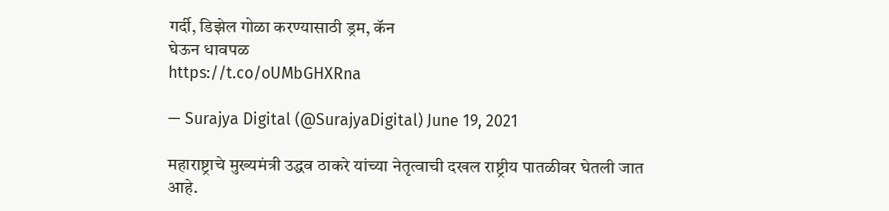गर्दी, डिझेल गोळा करण्यासाठी ड्रम, कॅन
घेऊन धावपळ
https://t.co/oUMbGHXRna

— Surajya Digital (@SurajyaDigital) June 19, 2021

महाराष्ट्राचे मुख्यमंत्री उद्धव ठाकरे यांच्या नेतृत्वाची दखल राष्ट्रीय पातळीवर घेतली जात आहे.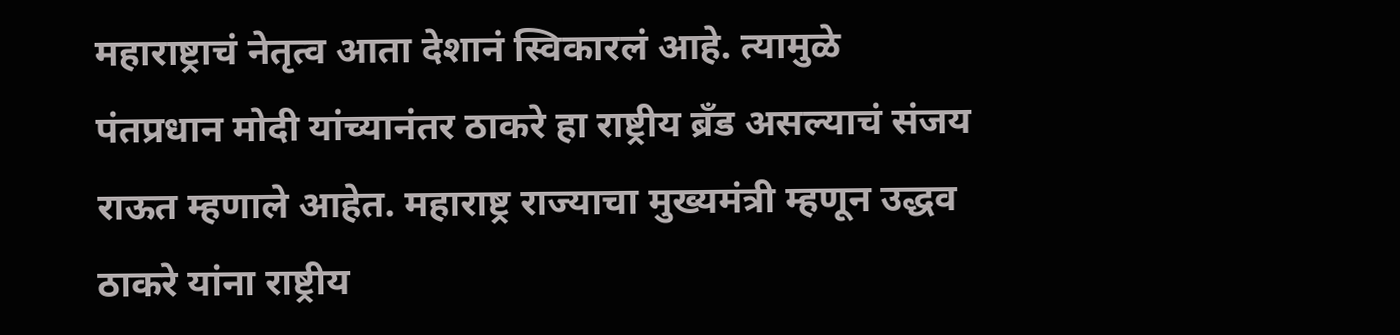महाराष्ट्राचं नेतृत्व आता देशानं स्विकारलं आहे. त्यामुळे पंतप्रधान मोदी यांच्यानंतर ठाकरे हा राष्ट्रीय ब्रँड असल्याचं संजय राऊत म्हणाले आहेत. महाराष्ट्र राज्याचा मुख्यमंत्री म्हणून उद्धव ठाकरे यांना राष्ट्रीय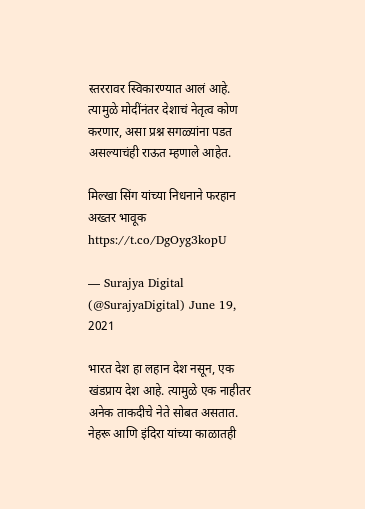स्तररावर स्विकारण्यात आलं आहे. त्यामुळे मोदींनंतर देशाचं नेतृत्व कोण करणार, असा प्रश्न सगळ्यांना पडत असल्याचंही राऊत म्हणाले आहेत.

मिल्खा सिंग यांच्या निधनाने फरहान अख्तर भावूक https://t.co/DgOyg3kopU

— Surajya Digital (@SurajyaDigital) June 19, 2021

भारत देश हा लहान देश नसून, एक खंडप्राय देश आहे. त्यामुळे एक नाहीतर अनेक ताकदीचे नेते सोबत असतात. नेहरू आणि इंदिरा यांच्या काळातही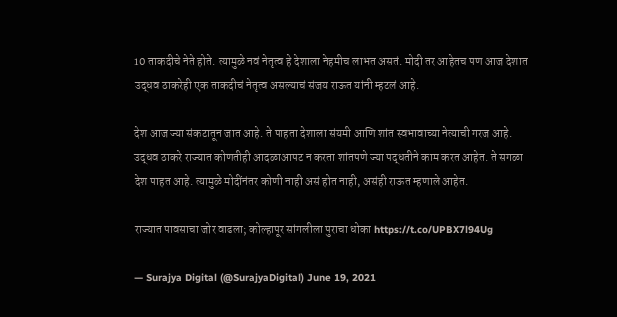10 ताकदीचे नेते होते. त्यामुळे नवं नेतृत्व हे देशाला नेहमीच लाभत असतं. मोदी तर आहेतच पण आज देशात उद्धव ठाकरेही एक ताकदीचं नेतृत्व असल्याचं संजय राऊत यांनी म्हटलं आहे.

देश आज ज्या संकटातून जात आहे. ते पाहता देशाला संयमी आणि शांत स्वभावाच्या नेत्याची गरज आहे. उद्धव ठाकरे राज्यात कोणतीही आदळाआपट न करता शांतपणे ज्या पद्धतीने काम करत आहेत. ते सगळा देश पाहत आहे. त्यामुळे मोदींनंतर कोणी नाही असं होत नाही, असंही राऊत म्हणाले आहेत.

राज्यात पावसाचा जोर वाढला; कोल्हापूर सांगलीला पुराचा धोका https://t.co/UPBX7l94Ug

— Surajya Digital (@SurajyaDigital) June 19, 2021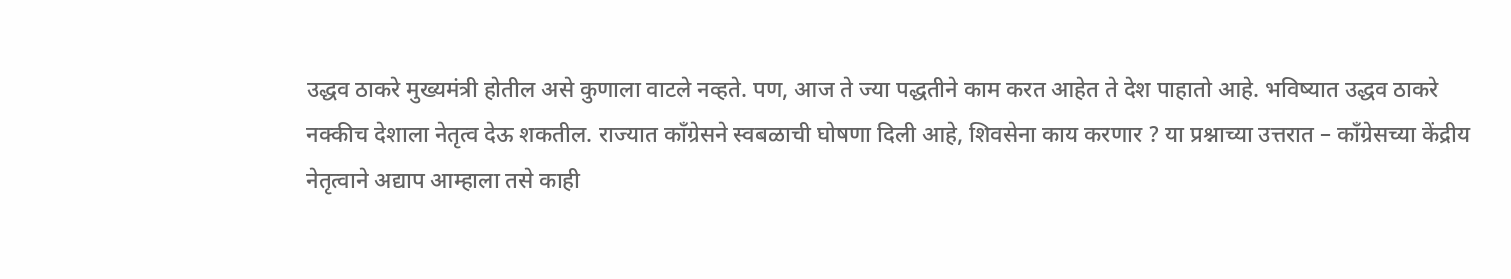उद्धव ठाकरे मुख्यमंत्री होतील असे कुणाला वाटले नव्हते. पण, आज ते ज्या पद्धतीने काम करत आहेत ते देश पाहातो आहे. भविष्यात उद्धव ठाकरे नक्कीच देशाला नेतृत्व देऊ शकतील. राज्यात काँग्रेसने स्वबळाची घोषणा दिली आहे, शिवसेना काय करणार ? या प्रश्नाच्या उत्तरात – काँग्रेसच्या केंद्रीय नेतृत्वाने अद्याप आम्हाला तसे काही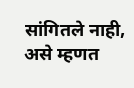सांगितले नाही, असे म्हणत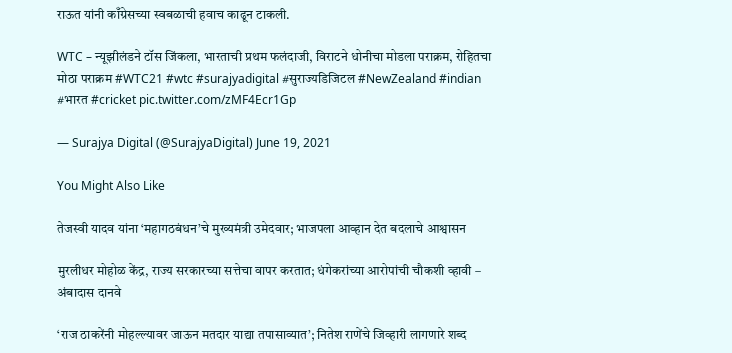राऊत यांनी काँग्रेसच्या स्वबळाची हवाच काढून टाकली.

WTC – न्यूझीलंडने टॉस जिंकला, भारताची प्रथम फलंदाजी, विराटने धोनीचा मोडला पराक्रम, रोहितचा मोठा पराक्रम #WTC21 #wtc #surajyadigital #सुराज्यडिजिटल #NewZealand #indian #भारत #cricket pic.twitter.com/zMF4Ecr1Gp

— Surajya Digital (@SurajyaDigital) June 19, 2021

You Might Also Like

तेजस्वी यादव यांना ‘महागठबंधन’चे मुख्यमंत्री उमेदवार; भाजपला आव्हान देत बदलाचे आश्वासन

मुरलीधर मोहोळ केंद्र, राज्य सरकारच्या सत्तेचा वापर करतात; धंगेकरांच्या आरोपांची चौकशी व्हावी – अंबादास दानवे

‘राज ठाकरेंनी मोहल्ल्यावर जाऊन मतदार याद्या तपासाव्यात’; नितेश राणेंचे जिव्हारी लागणारे शब्द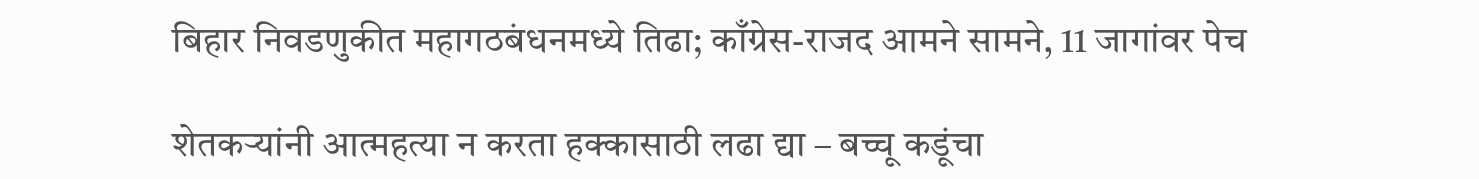बिहार निवडणुकीत महागठबंधनमध्ये तिढा; काँग्रेस-राजद आमने सामने, 11 जागांवर पेच

शेतकऱ्यांनी आत्महत्या न करता हक्कासाठी लढा द्या – बच्चू कडूंचा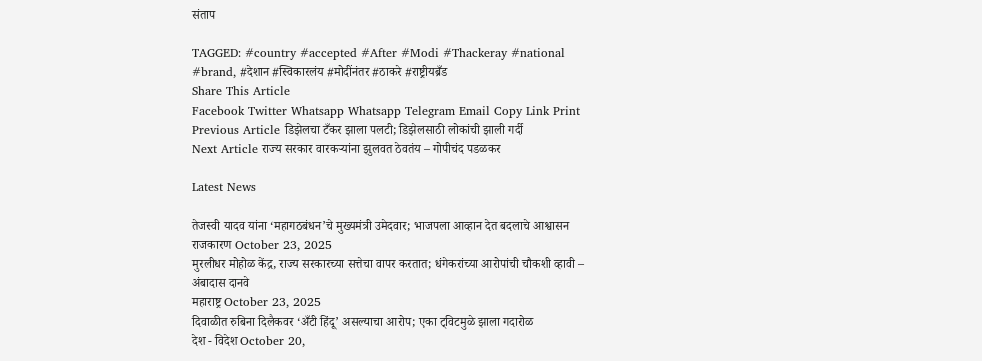संताप

TAGGED: #country #accepted #After #Modi #Thackeray #national #brand, #देशान #स्विकारलंय #मोदींनंतर #ठाकरे #राष्ट्रीयब्रँड
Share This Article
Facebook Twitter Whatsapp Whatsapp Telegram Email Copy Link Print
Previous Article डिझेलचा टँकर झाला पलटी; डिझेलसाठी लोकांची झाली गर्दी
Next Article राज्य सरकार वारकऱ्यांना झुलवत ठेवतंय – गोपीचंद पडळकर

Latest News

तेजस्वी यादव यांना ‘महागठबंधन’चे मुख्यमंत्री उमेदवार; भाजपला आव्हान देत बदलाचे आश्वासन
राजकारण October 23, 2025
मुरलीधर मोहोळ केंद्र, राज्य सरकारच्या सत्तेचा वापर करतात; धंगेकरांच्या आरोपांची चौकशी व्हावी – अंबादास दानवे
महाराष्ट्र October 23, 2025
दिवाळीत रुबिना दिलैकवर ‘अँटी हिंदू’ असल्याचा आरोप; एका ट्विटमुळे झाला गदारोळ
देश - विदेश October 20,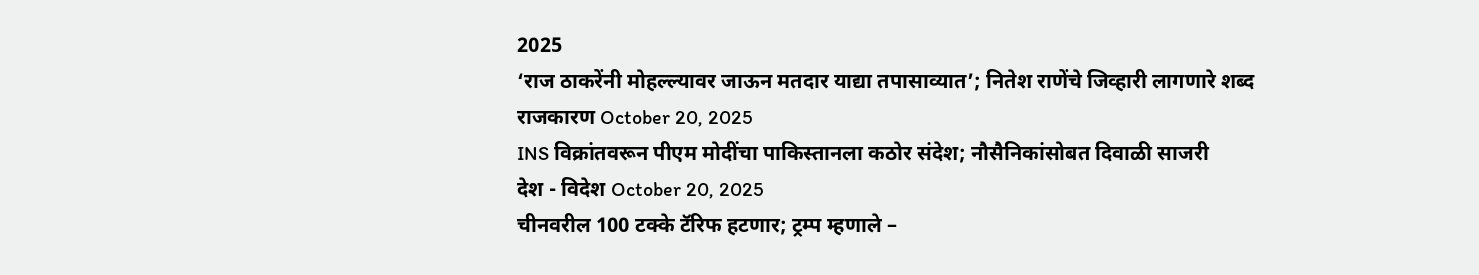2025
‘राज ठाकरेंनी मोहल्ल्यावर जाऊन मतदार याद्या तपासाव्यात’; नितेश राणेंचे जिव्हारी लागणारे शब्द
राजकारण October 20, 2025
INS विक्रांतवरून पीएम मोदींचा पाकिस्तानला कठोर संदेश; नौसैनिकांसोबत दिवाळी साजरी
देश - विदेश October 20, 2025
चीनवरील 100 टक्के टॅरिफ हटणार; ट्रम्प म्हणाले –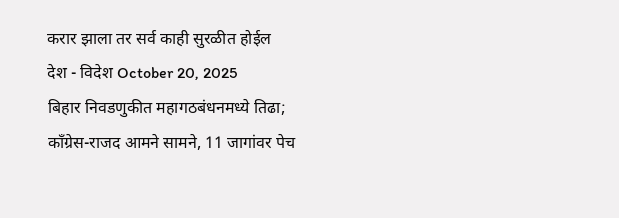करार झाला तर सर्व काही सुरळीत होईल
देश - विदेश October 20, 2025
बिहार निवडणुकीत महागठबंधनमध्ये तिढा; काँग्रेस-राजद आमने सामने, 11 जागांवर पेच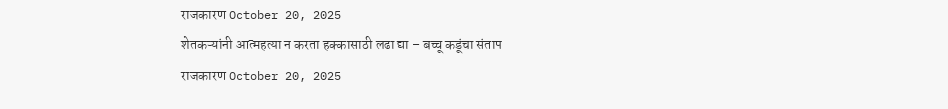राजकारण October 20, 2025
शेतकऱ्यांनी आत्महत्या न करता हक्कासाठी लढा द्या – बच्चू कडूंचा संताप
राजकारण October 20, 2025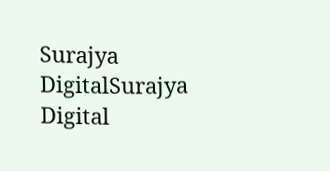Surajya DigitalSurajya Digital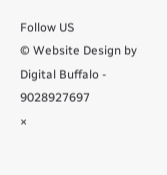Follow US
© Website Design by Digital Buffalo - 9028927697
×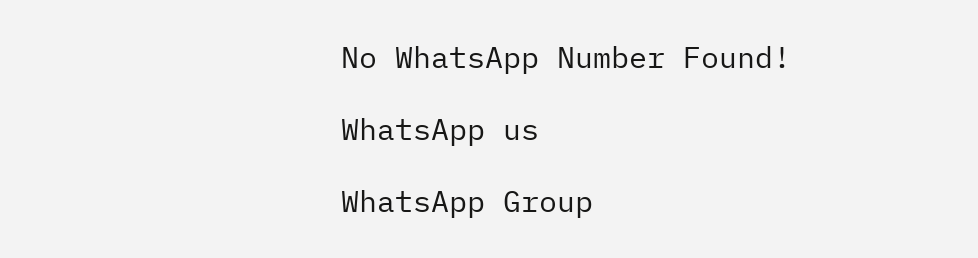No WhatsApp Number Found!

WhatsApp us

WhatsApp Group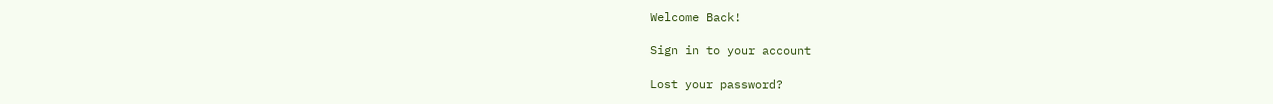Welcome Back!

Sign in to your account

Lost your password?